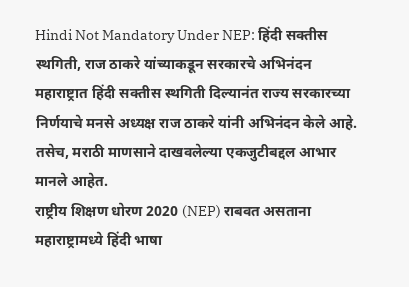Hindi Not Mandatory Under NEP: हिंदी सक्तीस स्थगिती, राज ठाकरे यांच्याकडून सरकारचे अभिनंदन
महाराष्ट्रात हिंदी सक्तीस स्थगिती दिल्यानंत राज्य सरकारच्या निर्णयाचे मनसे अध्यक्ष राज ठाकरे यांनी अभिनंदन केले आहे. तसेच, मराठी माणसाने दाखवलेल्या एकजुटीबद्दल आभार मानले आहेत.
राष्ट्रीय शिक्षण धोरण 2020 (NEP) राबवत असताना महाराष्ट्रामध्ये हिंदी भाषा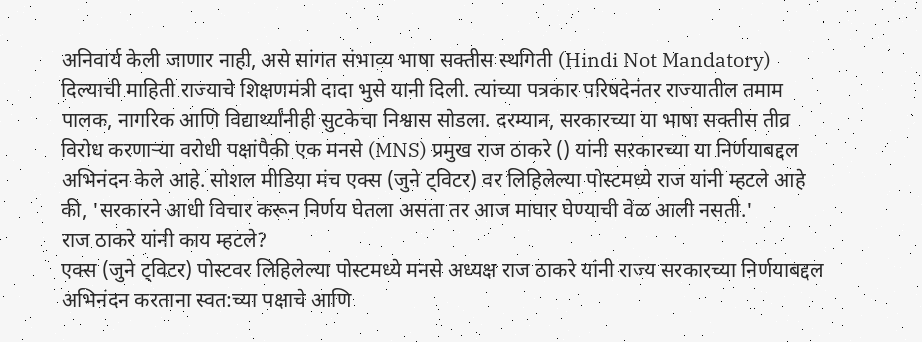अनिवार्य केली जाणार नाही, असे सांगत संभाव्य भाषा सक्तीस स्थगिती (Hindi Not Mandatory) दिल्याची माहिती राज्याचे शिक्षणमंत्री दादा भुसे यानी दिली. त्यांच्या पत्रकार परिषदेनंतर राज्यातील तमाम पालक, नागरिक आणि विद्यार्थ्यांनीही सुटकेचा निश्वास सोडला. दरम्यान, सरकारच्या या भाषा सक्तीस तीव्र विरोध करणाऱ्या वरोधी पक्षांपैकी एक मनसे (MNS) प्रमुख राज ठाकरे () यांनी सरकारच्या या निर्णयाबद्दल अभिनंदन केले आहे. सोशल मीडिया मंच एक्स (जुने ट्विटर) वर लिहिलेल्या पोस्टमध्ये राज यांनी म्हटले आहे की, 'सरकारने आधी विचार करून निर्णय घेतला असता तर आज माघार घेण्याची वेळ आली नसती.'
राज ठाकरे यांनी काय म्हटले?
एक्स (जुने ट्विटर) पोस्टवर लिहिलेल्या पोस्टमध्ये मनसे अध्यक्ष राज ठाकरे यांनी राज्य सरकारच्या निर्णयाबद्दल अभिनंदन करताना स्वत:च्या पक्षाचे आणि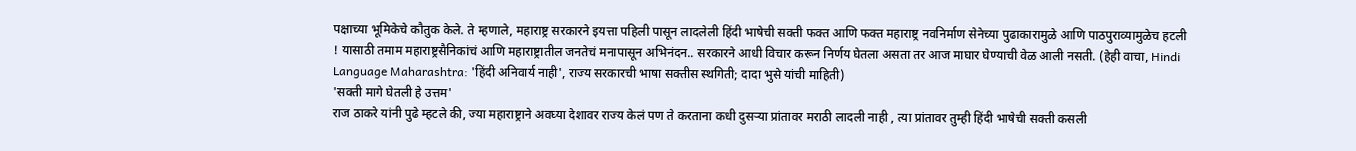पक्षाच्या भूमिकेचे कौतुक केले. ते म्हणाले, महाराष्ट्र सरकारने इयत्ता पहिली पासून लादलेली हिंदी भाषेची सक्ती फक्त आणि फक्त महाराष्ट्र नवनिर्माण सेनेच्या पुढाकारामुळे आणि पाठपुराव्यामुळेच हटली ! यासाठी तमाम महाराष्ट्रसैनिकांचं आणि महाराष्ट्रातील जनतेचं मनापासून अभिनंदन.. सरकारने आधी विचार करून निर्णय घेतला असता तर आज माघार घेण्याची वेळ आली नसती. (हेही वाचा, Hindi Language Maharashtra: 'हिंदी अनिवार्य नाही', राज्य सरकारची भाषा सक्तीस स्थगिती; दादा भुसे यांची माहिती)
'सक्ती मागे घेतली हे उत्तम'
राज ठाकरे यांनी पुढे म्हटले की, ज्या महाराष्ट्राने अवघ्या देशावर राज्य केलं पण ते करताना कधी दुसऱ्या प्रांतावर मराठी लादली नाही , त्या प्रांतावर तुम्ही हिंदी भाषेची सक्ती कसली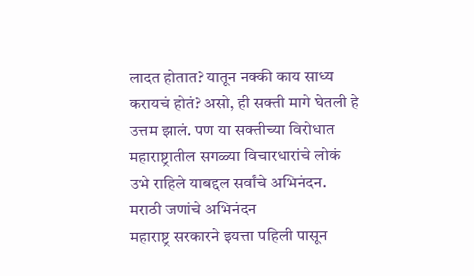लादत होतात? यातून नक्की काय साध्य करायचं होतं? असो, ही सक्ती मागे घेतली हे उत्तम झालं. पण या सक्तीच्या विरोधात महाराष्ट्रातील सगळ्या विचारधारांचे लोकं उभे राहिले याबद्दल सर्वांचे अभिनंदन.
मराठी जणांचे अभिनंदन
महाराष्ट्र सरकारने इयत्ता पहिली पासून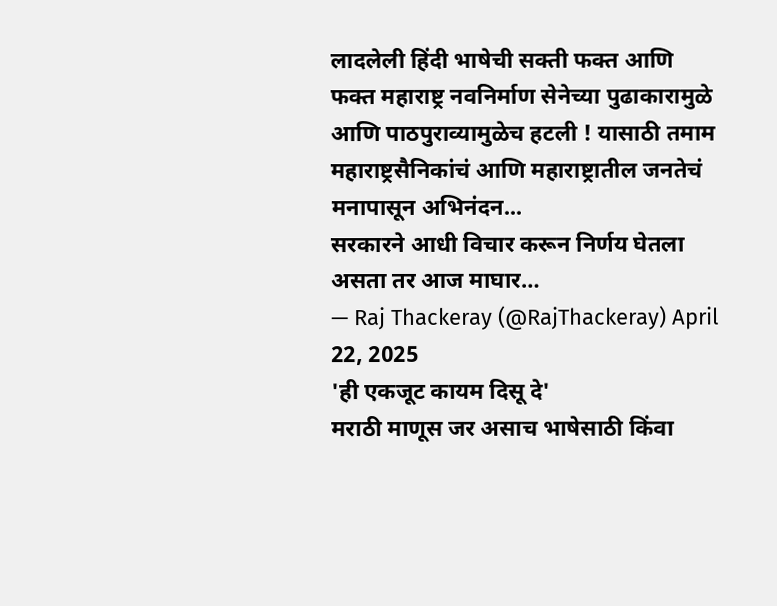लादलेली हिंदी भाषेची सक्ती फक्त आणि फक्त महाराष्ट्र नवनिर्माण सेनेच्या पुढाकारामुळे आणि पाठपुराव्यामुळेच हटली ! यासाठी तमाम महाराष्ट्रसैनिकांचं आणि महाराष्ट्रातील जनतेचं मनापासून अभिनंदन...
सरकारने आधी विचार करून निर्णय घेतला असता तर आज माघार…
— Raj Thackeray (@RajThackeray) April 22, 2025
'ही एकजूट कायम दिसू दे'
मराठी माणूस जर असाच भाषेसाठी किंवा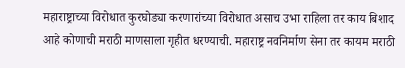महाराष्ट्राच्या विरोधात कुरघोड्या करणारांच्या विरोधात असाच उभा राहिला तर काय बिशाद आहे कोणाची मराठी माणसाला गृहीत धरण्याची. महाराष्ट्र नवनिर्माण सेना तर कायम मराठी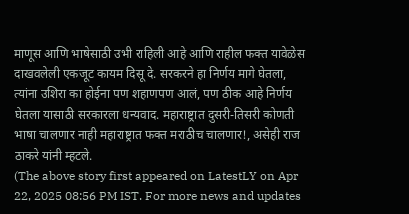माणूस आणि भाषेसाठी उभी राहिली आहे आणि राहील फक्त यावेळेस दाखवलेली एकजूट कायम दिसू दे. सरकरने हा निर्णय मागे घेतला, त्यांना उशिरा का होईना पण शहाणपण आलं, पण ठीक आहे निर्णय घेतला यासाठी सरकारला धन्यवाद. महाराष्ट्रात दुसरी-तिसरी कोणती भाषा चालणार नाही महाराष्ट्रात फक्त मराठीच चालणार!, असेही राज ठाकरे यांनी म्हटले.
(The above story first appeared on LatestLY on Apr 22, 2025 08:56 PM IST. For more news and updates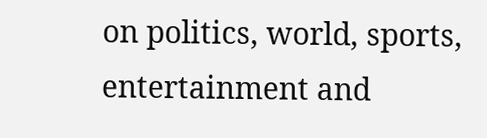on politics, world, sports, entertainment and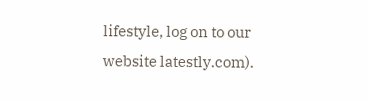lifestyle, log on to our website latestly.com).